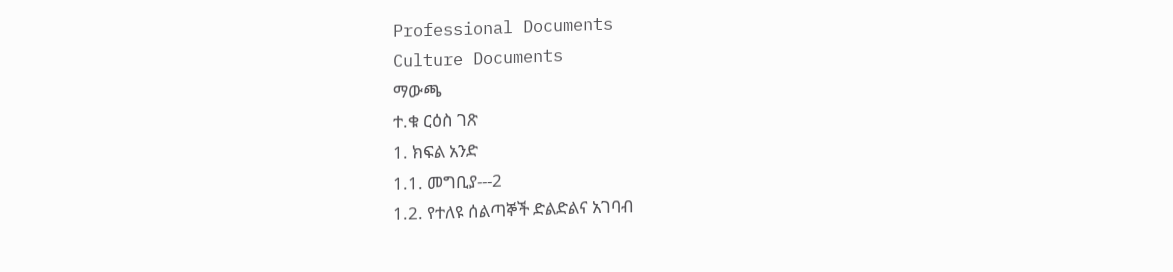Professional Documents
Culture Documents
ማውጫ
ተ.ቁ ርዕስ ገጽ
1. ክፍል አንድ
1.1. መግቢያ---2
1.2. የተለዩ ሰልጣኞች ድልድልና አገባብ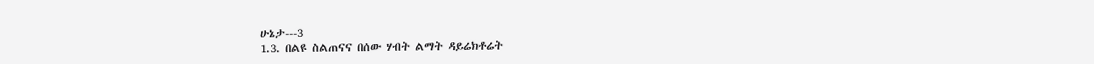ሁኔታ---3
1.3. በልዩ ስልጠናና በሰው ሃብት ልማት ዳይሬክቶሬት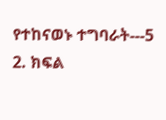የተከናወኑ ተግባራት---5
2. ክፍል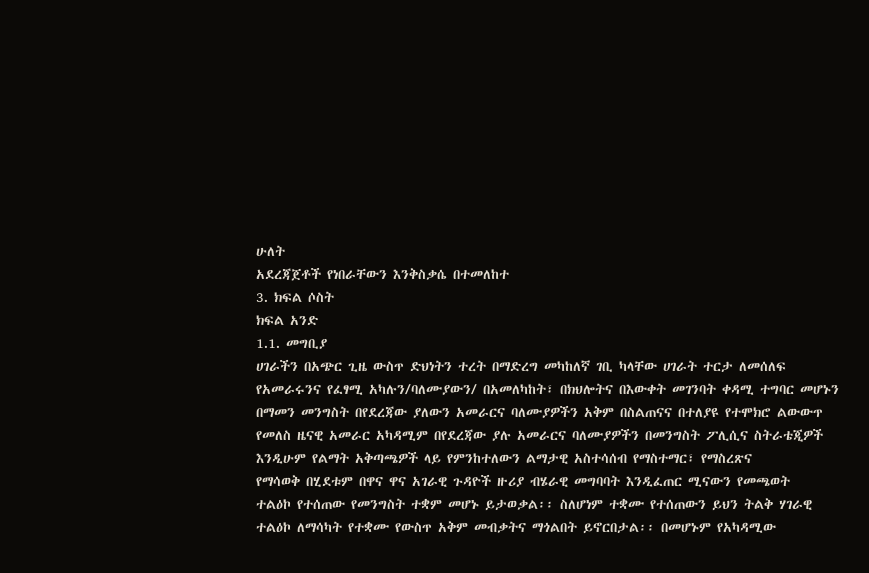ሁለት
አደረጃጀቶች የነበራቸውን እንቅስቃሴ በተመለከተ
3. ክፍል ሶስት
ክፍል አንድ
1.1. መግቢያ
ሀገራችን በአጭር ጊዜ ውስጥ ድህነትን ተረት በማድረግ መካከለኛ ገቢ ካላቸው ሀገራት ተርታ ለመሰለፍ
የአመራሩንና የፈፃሚ አካሉን/ባለሙያውን/ በአመለካከት፣ በክህሎትና በእውቀት መገንባት ቀዳሚ ተግባር መሆኑን
በማመን መንግስት በየደረጃው ያለውን አመራርና ባለሙያዎችን አቅም በስልጠናና በተለያዩ የተሞክሮ ልውውጥ
የመለስ ዜናዊ አመራር አካዳሚም በየደረጃው ያሉ አመራርና ባለሙያዎችን በመንግስት ፖሊሲና ስትራቴጂዎች
እንዲሁም የልማት አቅጣጫዎች ላይ የምንከተለውን ልማታዊ አስተሳሰብ የማስተማር፣ የማስረጽና
የማሳወቅ በሂደቱም በዋና ዋና አገራዊ ጉዳዮች ዙሪያ ብሄራዊ መግባባት እንዲፈጠር ሚናውን የመጫወት
ተልዕኮ የተሰጠው የመንግስት ተቋም መሆኑ ይታወቃል፡፡ ስለሆነም ተቋሙ የተሰጠውን ይህን ትልቅ ሃገራዊ
ተልዕኮ ለማሳካት የተቋሙ የውስጥ አቅም መብቃትና ማጎልበት ይኖርበታል፡፡ በመሆኑም የአካዳሚው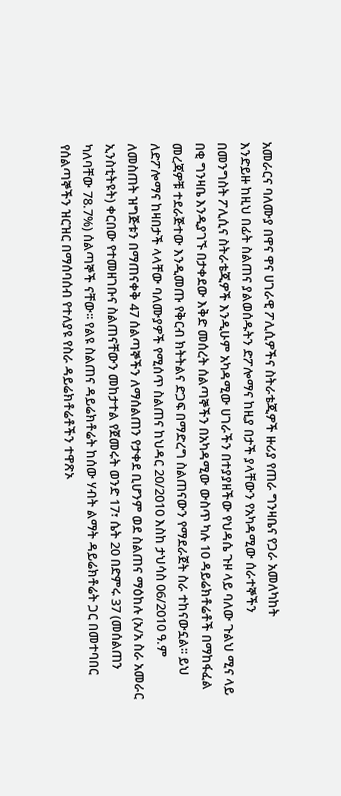አመራርና ባለሙያ በዋና ዋና ሀገራዊ ፖሊሲዎችና ስትራቴጂዎች ዙሪያ የጠራ ግንዛቤና የጋራ አመለካከት
እንድይዙ ከዚህ በፊት ስልጠና ያልወሰዱትን ድፖሎማና ከዚያ በታች ያላቸውን የአካዳሚው ሰራተኞችን
በመንግስት ፖሊሲና ስትራቴጂዎች እንዲሁም አካዳሚው ሀገራችን በተያያዘችው የህዳሴ ጉዞ ላይ ባለው ጉልህ ሚና ላይ
በቂ ግንዛቤ እንዲያገኙ በታቀደው እቅድ መሰረት ሰልጣኞችን በአካዳሚው ውስጥ ካሉ 10 ዳይሬክቶሬቶች በማከፋፈል
መረጃዎቹ ተደራጅተው እንዲመጡ የቅርብ ክትትልና ድጋፍ በማድረግ ስልጠናውን የማደራጀት ስራ ተከናውኗል፡፡ ይህ
ለድፖሎማና ከዛበታች ላላቸው ባለሙያዎች የሚሰጥ ስልጠና ከህዳር 20/2010 እስከ ታህሳስ 06/2010 ዓ.ም
ለመስጠት ዝግጅቱን በማጠናቀቅ 47 ሰልጣኞችን ለማሰልጠን የታቀደ ቢሆንም ወደ ስልጠና ማዕከሉ (አ/አ ስራ አመራር
ኢንስቲትዩት) ቀርበው የተመዘገቡና ስልጠናቸውን መከታተል የጀመሩት ወንድ 17፣ ሴት 20 በድምሩ 37 (መሰልጠን
ካለባቸው 78.7%) ሰልጣኞች ናቸው፡፡ የልዩ ስልጠና ዳይሬክቶሬት ከሰው ሃብት ልማት ዳይሬክቶሬት ጋር በመተባበር
የሰልጣኞችን ዝርዝር በማሰባሰብ የተለያዩ የስራ ዳይሬክቶሬቶችን ተዋጽኦ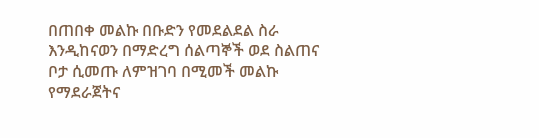በጠበቀ መልኩ በቡድን የመደልደል ስራ
እንዲከናወን በማድረግ ሰልጣኞች ወደ ስልጠና ቦታ ሲመጡ ለምዝገባ በሚመች መልኩ የማደራጀትና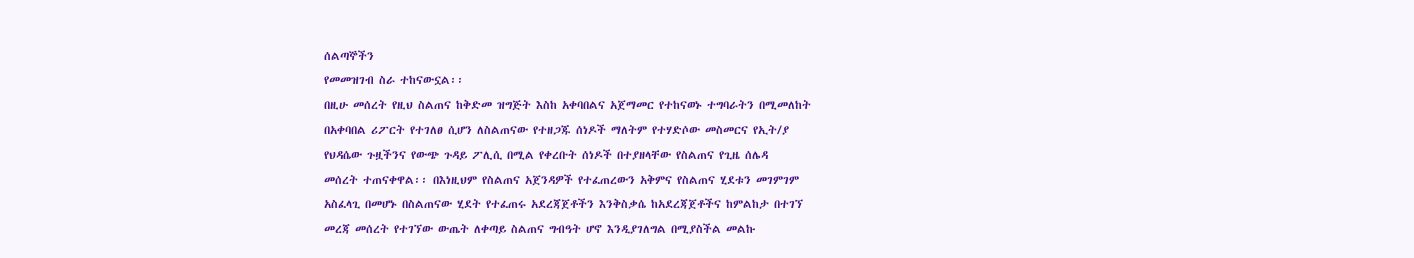ሰልጣኞችን
የመመዝገብ ስራ ተከናውኗል፡፡
በዚሁ መሰረት የዚህ ስልጠና ከቅድመ ዝግጅት እስከ አቀባበልና አጀማመር የተከናወኑ ተግባራትን በሚመለከት
በአቀባበል ሪፖርት የተገለፀ ሲሆን ለስልጠናው የተዘጋጁ ሰነዶች ማለትም የተሃድሶው መስመርና የኢት/ያ
የህዳሴው ጉዟችንና የውጭ ጉዳይ ፖሊሲ በሚል የቀረቡት ሰነዶች በተያዘላቸው የስልጠና የጊዜ ሰሌዳ
መሰረት ተጠናቀዋል፡፡ በእነዚህም የስልጠና አጀንዳዎች የተፈጠረውን አቅምና የስልጠና ሂደቱን መገምገም
አስፈላጊ በመሆኑ በስልጠናው ሂደት የተፈጠሩ አደረጃጀቶችን እንቅስቃሴ ከአደረጃጀቶችና ከምልከታ በተገኘ
መረጃ መሰረት የተገኘው ውጤት ለቀጣይ ስልጠና ግብዓት ሆኖ እንዲያገለግል በሚያስችል መልኩ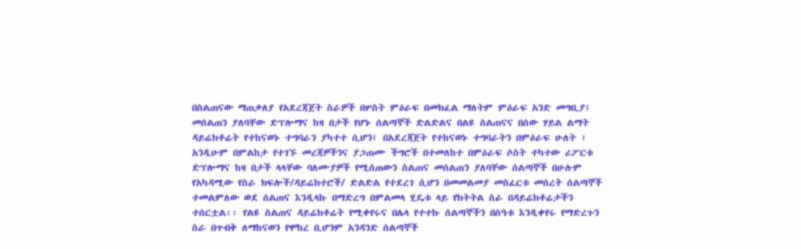በስልጠናው ማጠቃለያ የአደረጃጀት ስራዎች በሦስት ምዕራፍ በመክፈል ማለትም ምዕራፍ አንድ መግቢያ፤
መሰልጠን ያለባቸው ድፕሎማና ከዛ በታች የሆኑ ሰልጣኞች ድልድልና በልዩ ስልጠናና በሰው ሃይል ልማት
ዳይሬክቶሬት የተከናወኑ ተግባራን ያካተተ ሲሆን፤ በአደረጃጀት የተከናወኑ ተግባራትን በምዕራፍ ሁለት ፣
አንዲሁም በምልከታ የተገኙ መረጃዎችንና ያጋጠሙ ችግሮች በተመለከተ በምዕራፍ ሶስት ተካተው ሪፖርቱ
ድፕሎማና ከዛ በታች ላላቸው ባለሙያዎች የሚሰጠውን ስልጠና መሰልጠን ያለባቸው ሰልጣኞች በሁሉም
የአካዳሚው የስራ ክፍሎች/ዳይሬክተሮች/ ድልድል የተደረገ ሲሆን በመመልመያ መስፈርቱ መሰረት ሰልጣኞች
ተመልምለው ወደ ሰልጠና እንዲላኩ በማድረግ በምልመላ ሂዴቱ ላይ የክትትል ስራ በዳይሬክቶሬታችን
ተሰርቷል፡፡ የልዩ ስልጠና ዳይሬክቶሬት የሚቀየሩና በሌላ የተተኩ ሰልጣኞችን በስዓቱ እንዲቀየሩ የማድረጉን
ስራ በጥብቅ ለማከናወን የሞከረ ቢሆንም አንዳንድ ሰልጣኞች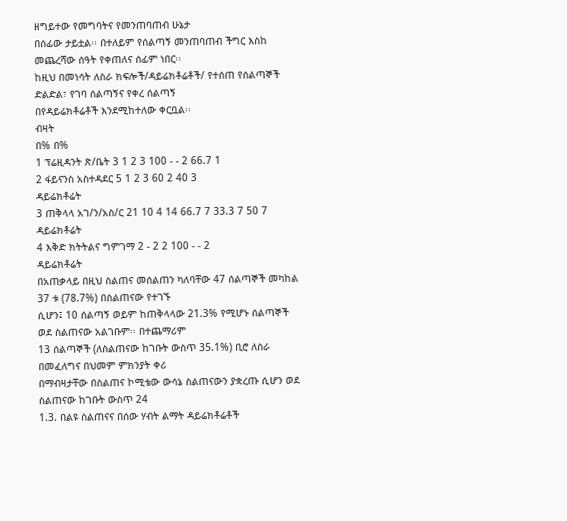ዘግይተው የመግባትና የመንጠባጠብ ሁኔታ
በሰፊው ታይቷል፡፡ በተለይም የሰልጣኝ መንጠባጠብ ችግር እስከ መጨረሻው ሰዓት የቀጠለና ሰፊም ነበር፡፡
ከዚህ በመነሳት ለስራ ክፍሎች/ዳይሬክቶሬቶች/ የተሰጠ የሰልጣኞች ድልድል፣ የገባ ሰልጣኝና የቀረ ሰልጣኝ
በየዳይሬክቶሬቶች እንደሚከተለው ቀርቧል፡፡
ብዛት
በ% በ%
1 ፕሬዚዳንት ጽ/ቤት 3 1 2 3 100 - - 2 66.7 1
2 ፋይናንስ አስተዳደር 5 1 2 3 60 2 40 3
ዳይሬክቶሬት
3 ጠቅላላ አገ/ን/አስ/ር 21 10 4 14 66.7 7 33.3 7 50 7
ዳይሬክቶሬት
4 እቅድ ክትትልና ግምገማ 2 - 2 2 100 - - 2
ዳይሬክቶሬት
በአጠቃላይ በዚህ ስልጠና መሰልጠን ካለባቸው 47 ሰልጣኞች መካከል 37 ቱ (78.7%) በስልጠናው የተገኙ
ሲሆን፤ 10 ሰልጣኝ ወይም ከጠቅላላው 21.3% የሚሆኑ ሰልጣኞች ወደ ስልጠናው አልገቡም፡፡ በተጨማሪም
13 ሰልጣኞች (ለስልጠናው ከገቡት ውስጥ 35.1%) ቢሮ ለስራ በመፈለግና በህመም ምክንያት ቀሪ
በማብዛታቸው በስልጠና ኮሚቴው ውሳኔ ስልጠናውን ያቋረጡ ሲሆን ወደ ስልጠናው ከገቡት ውስጥ 24
1.3. በልዩ ስልጠናና በሰው ሃብት ልማት ዳይሬክቶሬቶች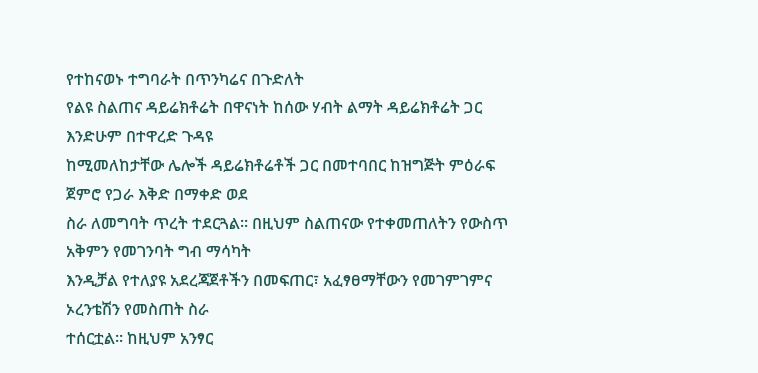የተከናወኑ ተግባራት በጥንካሬና በጉድለት
የልዩ ስልጠና ዳይሬክቶሬት በዋናነት ከሰው ሃብት ልማት ዳይሬክቶሬት ጋር እንድሁም በተዋረድ ጉዳዩ
ከሚመለከታቸው ሌሎች ዳይሬክቶሬቶች ጋር በመተባበር ከዝግጅት ምዕራፍ ጀምሮ የጋራ እቅድ በማቀድ ወደ
ስራ ለመግባት ጥረት ተደርጓል፡፡ በዚህም ስልጠናው የተቀመጠለትን የውስጥ አቅምን የመገንባት ግብ ማሳካት
እንዲቻል የተለያዩ አደረጃጀቶችን በመፍጠር፣ አፈፃፀማቸውን የመገምገምና ኦረንቴሽን የመስጠት ስራ
ተሰርቷል፡፡ ከዚህም አንፃር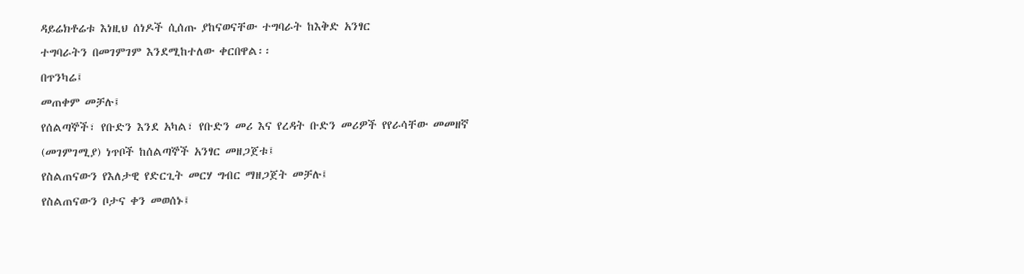ዳይሬክቶሬቱ እነዚህ ሰነዶች ሲሰጡ ያከናወናቸው ተግባራት ከእቅድ አንፃር
ተግባራትን በመገምገም እንደሚከተለው ቀርበዋል፡፡
በጥንካሬ፤
መጠቀም መቻሉ፤
የሰልጣኞች፣ የቡድን እንደ አካል፣ የቡድን መሪ እና የረዳት ቡድን መሪዎች የየራሳቸው መመዘኛ
(መገምገሚያ) ነጥቦች ከሰልጣኞች አንፃር መዘጋጀቱ፤
የስልጠናውን የእለታዊ የድርጊት መርሃ ግብር ማዘጋጀት መቻሉ፤
የስልጠናውን ቦታና ቀን መወሰኑ፤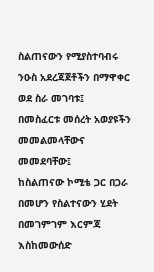ስልጠናውን የሚያስተባብሩ ንዑስ አደረጃጀቶችን በማዋቀር ወደ ስራ መገባቱ፤
በመስፈርቱ መሰረት አወያዩችን መመልመላቸውና መመደባቸው፤
ከስልጠናው ኮሚቴ ጋር በጋራ በመሆን የስልተናውን ሂደት በመገምገም እርምጃ እስከመውሰድ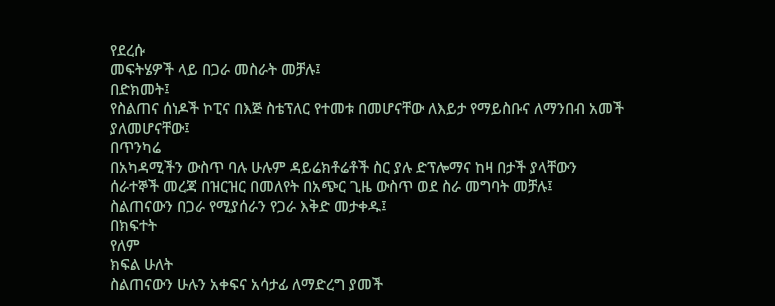የደረሱ
መፍትሄዎች ላይ በጋራ መስራት መቻሉ፤
በድክመት፤
የስልጠና ሰነዶች ኮፒና በእጅ ስቴፕለር የተመቱ በመሆናቸው ለእይታ የማይስቡና ለማንበብ አመች
ያለመሆናቸው፤
በጥንካሬ
በአካዳሚችን ውስጥ ባሉ ሁሉም ዳይሬክቶሬቶች ስር ያሉ ድፕሎማና ከዛ በታች ያላቸውን
ሰራተኞች መረጃ በዝርዝር በመለየት በአጭር ጊዜ ውስጥ ወደ ስራ መግባት መቻሉ፤
ስልጠናውን በጋራ የሚያሰራን የጋራ እቅድ መታቀዱ፤
በክፍተት
የለም
ክፍል ሁለት
ስልጠናውን ሁሉን አቀፍና አሳታፊ ለማድረግ ያመች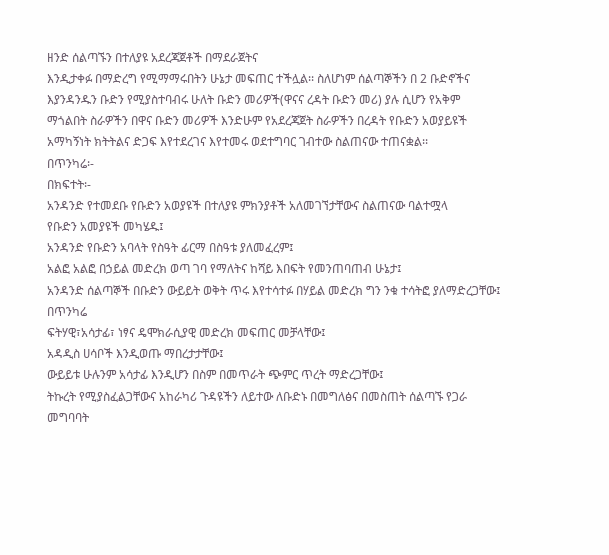ዘንድ ሰልጣኙን በተለያዩ አደረጃጀቶች በማደራጀትና
እንዲታቀፉ በማድረግ የሚማማሩበትን ሁኔታ መፍጠር ተችሏል፡፡ ስለሆነም ሰልጣኞችን በ 2 ቡድኖችና
እያንዳንዱን ቡድን የሚያስተባብሩ ሁለት ቡድን መሪዎች(ዋናና ረዳት ቡድን መሪ) ያሉ ሲሆን የአቅም
ማጎልበት ስራዎችን በዋና ቡድን መሪዎች እንድሁም የአደረጃጀት ስራዎችን በረዳት የቡድን አወያይዩች
አማካኝነት ክትትልና ድጋፍ እየተደረገና እየተመሩ ወደተግባር ገብተው ስልጠናው ተጠናቋል፡፡
በጥንካሬ፡-
በክፍተት፡-
አንዳንድ የተመደቡ የቡድን አወያዩች በተለያዩ ምክንያቶች አለመገኘታቸውና ስልጠናው ባልተሟላ
የቡድን አመያዩች መካሄዱ፤
አንዳንድ የቡድን አባላት የስዓት ፊርማ በስዓቱ ያለመፈረም፤
አልፎ አልፎ በኃይል መድረክ ወጣ ገባ የማለትና ከሻይ እበፍት የመንጠባጠብ ሁኔታ፤
አንዳንድ ሰልጣኞች በቡድን ውይይት ወቅት ጥሩ እየተሳተፉ በሃይል መድረክ ግን ንቁ ተሳትፎ ያለማድረጋቸው፤
በጥንካሬ
ፍትሃዊ፣አሳታፊ፣ ነፃና ዴሞክራሲያዊ መድረክ መፍጠር መቻላቸው፤
አዳዲስ ሀሳቦች እንዲወጡ ማበረታታቸው፤
ውይይቱ ሁሉንም አሳታፊ እንዲሆን በስም በመጥራት ጭምር ጥረት ማድረጋቸው፤
ትኩረት የሚያስፈልጋቸውና አከራካሪ ጉዳዩችን ለይተው ለቡድኑ በመግለፅና በመስጠት ሰልጣኙ የጋራ
መግባባት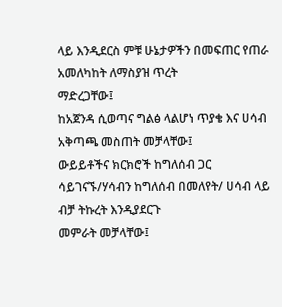ላይ እንዲደርስ ምቹ ሁኔታዎችን በመፍጠር የጠራ አመለካከት ለማስያዝ ጥረት
ማድረጋቸው፤
ከአጀንዳ ሲወጣና ግልፅ ላልሆነ ጥያቄ እና ሀሳብ አቅጣጫ መስጠት መቻላቸው፤
ውይይቶችና ክርክሮች ከግለሰብ ጋር ሳይገናኙ/ሃሳብን ከግለሰብ በመለየት/ ሀሳብ ላይ ብቻ ትኩረት እንዲያደርጉ
መምራት መቻላቸው፤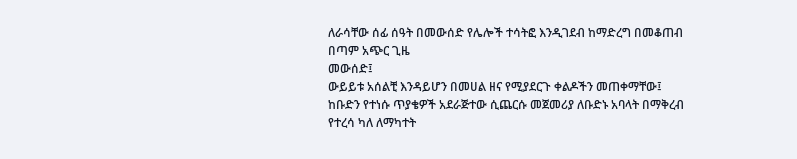ለራሳቸው ሰፊ ሰዓት በመውሰድ የሌሎች ተሳትፎ እንዲገደብ ከማድረግ በመቆጠብ በጣም አጭር ጊዜ
መውሰድ፤
ውይይቱ አሰልቺ እንዳይሆን በመሀል ዘና የሚያደርጉ ቀልዶችን መጠቀማቸው፤
ከቡድን የተነሱ ጥያቄዎች አደራጅተው ሲጨርሱ መጀመሪያ ለቡድኑ አባላት በማቅረብ የተረሳ ካለ ለማካተት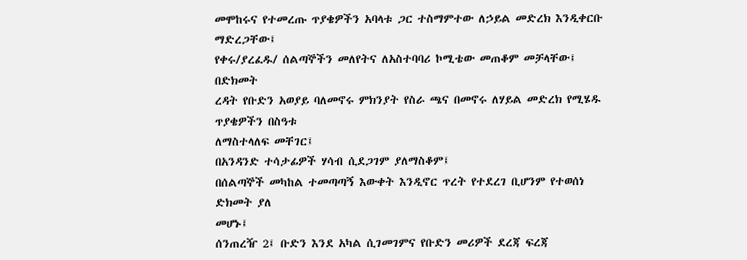መሞከሩና የተመረጡ ጥያቄዎችን አባላቱ ጋር ተስማምተው ለኃይል መድረክ እንዲቀርቡ ማድረጋቸው፤
የቀሩ/ያረፈዱ/ ሰልጣኞችን መለየትና ለአስተባባሪ ኮሚቴው መጠቆም መቻላቸው፤
በድክመት
ረዳት የቡድን አወያይ ባለመኖሩ ምክንያት የስራ ጫና በመኖሩ ለሃይል መድረክ የሚሄዱ ጥያቄዎችን በስዓቱ
ለማስተላለፍ መቸገር፤
በአንዳንድ ተሳታፊዎች ሃሳብ ሲደጋገም ያለማስቆም፤
በሰልጣኞች መካከል ተመጣጣኝ እውቀት እንዲኖር ጥረት የተደረገ ቢሆንም የተወሰነ ድክመት ያለ
መሆኑ፤
ሰንጠረዥ 2፤ ቡድን እንደ አካል ሲገመገምና የቡድን መሪዎች ደረጃ ፍረጃ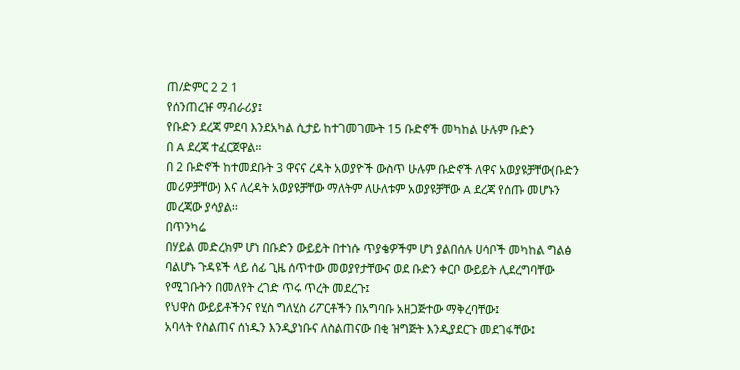ጠ/ድምር 2 2 1
የሰንጠረዡ ማብራሪያ፤
የቡድን ደረጃ ምደባ እንደአካል ሲታይ ከተገመገሙት 15 ቡድኖች መካከል ሁሉም ቡድን
በ A ደረጃ ተፈርጀዋል፡፡
በ 2 ቡድኖች ከተመደቡት 3 ዋናና ረዳት አወያዮች ውስጥ ሁሉም ቡድኖች ለዋና አወያዩቻቸው(ቡድን
መሪዎቻቸው) እና ለረዳት አወያዩቻቸው ማለትም ለሁለቱም አወያዩቻቸው A ደረጃ የሰጡ መሆኑን
መረጃው ያሳያል፡፡
በጥንካሬ
በሃይል መድረክም ሆነ በቡድን ውይይት በተነሱ ጥያቄዎችም ሆነ ያልበሰሉ ሀሳቦች መካከል ግልፅ
ባልሆኑ ጉዳዩች ላይ ሰፊ ጊዜ ሰጥተው መወያየታቸውና ወደ ቡድን ቀርቦ ውይይት ሊደረግባቸው
የሚገቡትን በመለየት ረገድ ጥሩ ጥረት መደረጉ፤
የህዋስ ውይይቶችንና የሂስ ግለሂስ ሪፖርቶችን በአግባቡ አዘጋጅተው ማቅረባቸው፤
አባላት የስልጠና ሰነዱን እንዲያነቡና ለስልጠናው በቂ ዝግጅት እንዲያደርጉ መደገፋቸው፤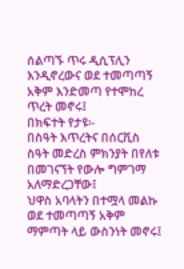ሰልጣኙ ጥሩ ዲሲፕሊን እንዲኖረውና ወደ ተመጣጣኝ አቅም እንድመጣ የተሞከረ ጥረት መኖሩ፤
በክፍተት የታዩ፡-
በስዓት እጥረትና በሰርቪስ ስዓት መድረስ ምክንያት በየለቱ በመገናኘት የውሎ ግምገማ
አለማድረጋቸው፤
ህዋስ አባላትን በተሟላ መልኩ ወደ ተመጣጣኝ አቅም ማምጣት ላይ ውስንነት መኖሩ፤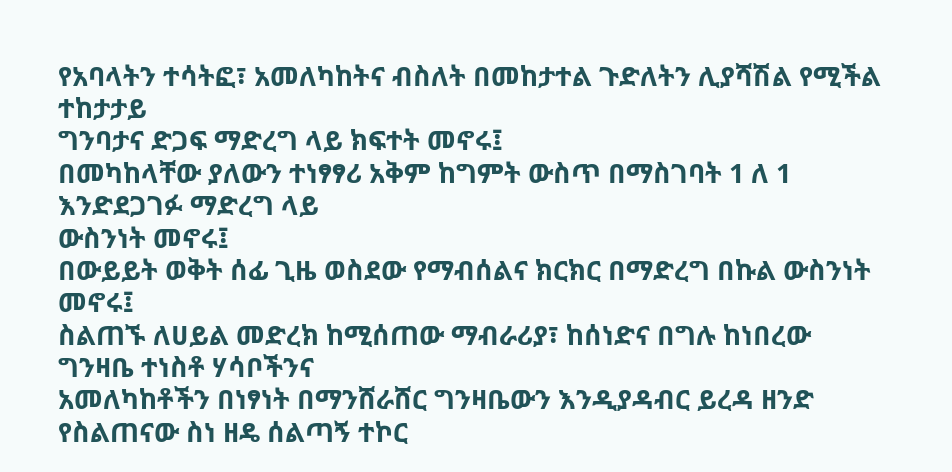የአባላትን ተሳትፎ፣ አመለካከትና ብስለት በመከታተል ጉድለትን ሊያሻሽል የሚችል ተከታታይ
ግንባታና ድጋፍ ማድረግ ላይ ክፍተት መኖሩ፤
በመካከላቸው ያለውን ተነፃፃሪ አቅም ከግምት ውስጥ በማስገባት 1 ለ 1 እንድደጋገፉ ማድረግ ላይ
ውስንነት መኖሩ፤
በውይይት ወቅት ሰፊ ጊዜ ወስደው የማብሰልና ክርክር በማድረግ በኩል ውስንነት መኖሩ፤
ስልጠኙ ለሀይል መድረክ ከሚሰጠው ማብራሪያ፣ ከሰነድና በግሉ ከነበረው ግንዛቤ ተነስቶ ሃሳቦችንና
አመለካከቶችን በነፃነት በማንሸራሸር ግንዛቤውን እንዲያዳብር ይረዳ ዘንድ የስልጠናው ስነ ዘዴ ሰልጣኝ ተኮር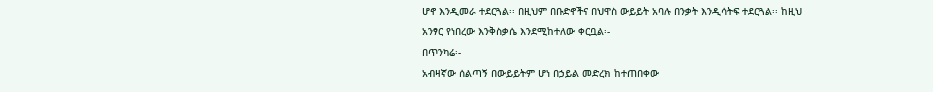ሆኖ እንዲመራ ተደርጓል፡፡ በዚህም በቡድኖችና በህዋስ ውይይት አባሉ በንቃት እንዲሳትፍ ተደርጓል፡፡ ከዚህ
አንፃር የነበረው እንቅስቃሴ እንደሚከተለው ቀርቧል፡-
በጥንካሬ፡-
አብዛኛው ሰልጣኝ በውይይትም ሆነ በኃይል መድረክ ከተጠበቀው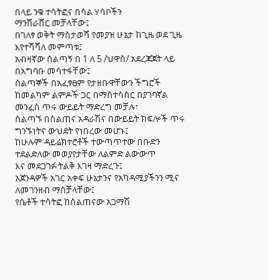በላይ ንቁ ተሳትፎና በሳል ሃሳቦችን
ማንሸራሸር መቻላቸው፤
በገለፃ ወቅት ማስታወሻ የመያዝ ሁኔታ ከጊዜ ወደ ጊዜ እየተሻሻለ መምጣቱ፤
አብዛኛው ሰልጣኝ በ 1 ለ 5 /ህዋስ/ አደረጃጀት ላይ በአግባቡ መሳተፋቸው፤
ሰልጣኞች በአፈፃፀም የታዘቡዋቸውን ችግሮች ከመልካም ልምዶች ጋር በማስተሳሰር በያገባኛል
መንፈስ ጥሩ ውይይት ማድረግ መቻሉ፣
ሰልጣኙ በስልጠና አዳራሽና በውይይት ክፍሎች ጥሩ ግንኙነትና ውህደት የነበረው መሆኑ፤
ከሁሉም ዳይሬክተሮቶች ተውጣጥተው በቡድን ተደልድለው መወያየታቸው ለልምድ ልውውጥ
እና መደጋገፉ ትልቅ እገዛ ማድረጉ፤
አጀንዳዎች አገር አቀፍ ሁኔታንና የአካዳሚያችንን ሚና ለመገንዘብ ማስቻላቸው፤
የሴቶች ተሳትፎ ከስልጠናው አጋማሽ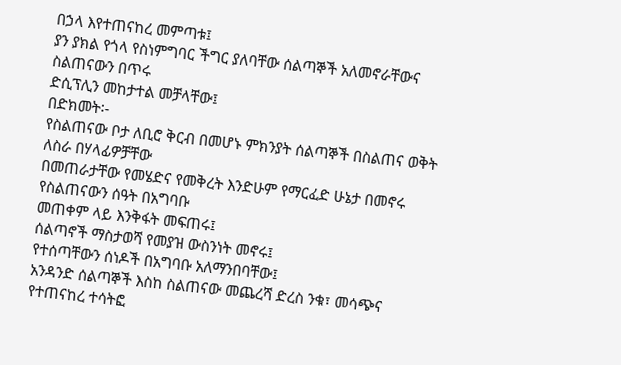በኃላ እየተጠናከረ መምጣቱ፤
ያን ያክል የጎላ የስነምግባር ችግር ያለባቸው ሰልጣኞች አለመኖራቸውና ስልጠናውን በጥሩ
ድሲፕሊን መከታተል መቻላቸው፤
በድክመት፡-
የስልጠናው ቦታ ለቢሮ ቅርብ በመሆኑ ምክንያት ሰልጣኞች በስልጠና ወቅት ለስራ በሃላፊዎቻቸው
በመጠራታቸው የመሄድና የመቅረት እንድሁም የማርፈድ ሁኔታ በመኖሩ የስልጠናውን ሰዓት በአግባቡ
መጠቀም ላይ እንቅፋት መፍጠሩ፤
ሰልጣኖች ማስታወሻ የመያዝ ውስንነት መኖሩ፤
የተሰጣቸውን ሰነዶች በአግባቡ አለማንበባቸው፤
አንዳንድ ሰልጣኞች እስከ ስልጠናው መጨረሻ ድረስ ንቁ፣ መሳጭና የተጠናከረ ተሳትፎ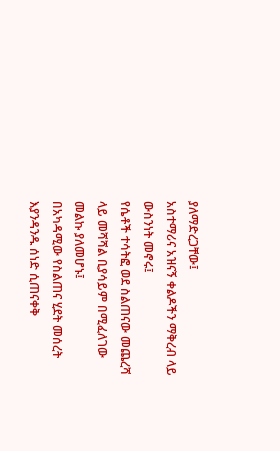ያለማድረጋቸው፤
አስተማሪና አዝናኝ ቀልዶችን ማቅረብ ላይ ውስንነት መኖሩ፤
የሴቶች ተሳትፎ ወደ ስልጠናው መጨረሻ ላይ መሻሻል ቢያሳይም በሚፈለገው መልኩ ያለመሆኑ፤
በአካዳሚው የስልጠና ሂደት መሰረት እያንዳንዱ ሰነድ ሲጠናቀቅ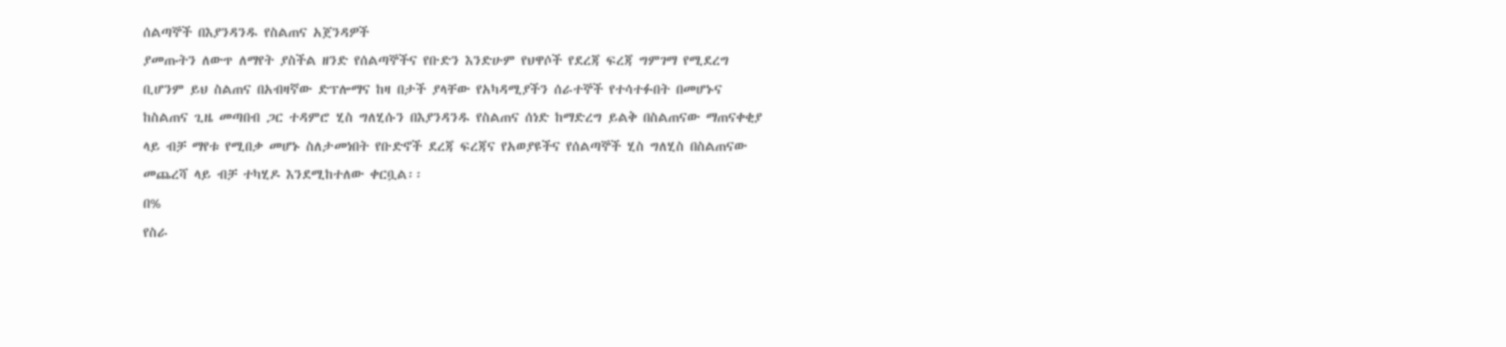ሰልጣኞች በእያንዳንዱ የስልጠና አጀንዳዎች
ያመጡትን ለውጥ ለማየት ያስችል ዘንድ የሰልጣኞችና የቡድን እንድሁም የህዋሶች የደረጃ ፍረጃ ግምገማ የሚደረግ
ቢሆንም ይህ ስልጠና በአብዛኛው ድፕሎማና ከዛ በታች ያላቸው የአካዳሚያችን ሰራተኞች የተሳተፉበት በመሆኑና
ከስልጠና ጊዜ መጣበብ ጋር ተዳምሮ ሂስ ግለሂሱን በእያንዳንዱ የስልጠና ሰነድ ከማድረግ ይልቅ በስልጠናው ማጠናቀቂያ
ላይ ብቻ ማየቱ የሚበቃ መሆኑ ስለታመነበት የቡድኖች ደረጃ ፍረጃና የአወያዩችና የሰልጣኞች ሂስ ግለሂስ በስልጠናው
መጨረሻ ላይ ብቻ ተካሂዶ እንደሚከተለው ቀርቧል፡፡
በ%
የስራ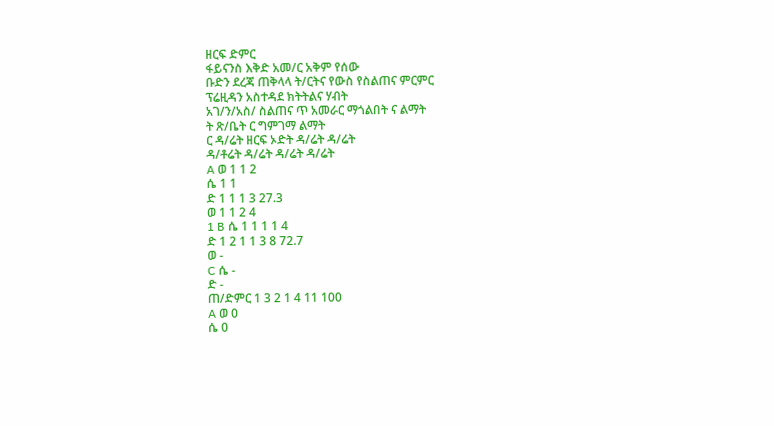ዘርፍ ድምር
ፋይናንስ እቅድ አመ/ር አቅም የሰው
ቡድን ደረጃ ጠቅላላ ት/ርትና የውስ የስልጠና ምርምር
ፕሬዚዳን አስተዳደ ክትትልና ሃብት
አገ/ን/አስ/ ስልጠና ጥ አመራር ማጎልበት ና ልማት
ት ጽ/ቤት ር ግምገማ ልማት
ር ዳ/ሬት ዘርፍ ኦድት ዳ/ሬት ዳ/ሬት
ዳ/ቶሬት ዳ/ሬት ዳ/ሬት ዳ/ሬት
A ወ 1 1 2
ሴ 1 1
ድ 1 1 1 3 27.3
ወ 1 1 2 4
1 B ሴ 1 1 1 1 4
ድ 1 2 1 1 3 8 72.7
ወ -
C ሴ -
ድ -
ጠ/ድምር 1 3 2 1 4 11 100
A ወ 0
ሴ 0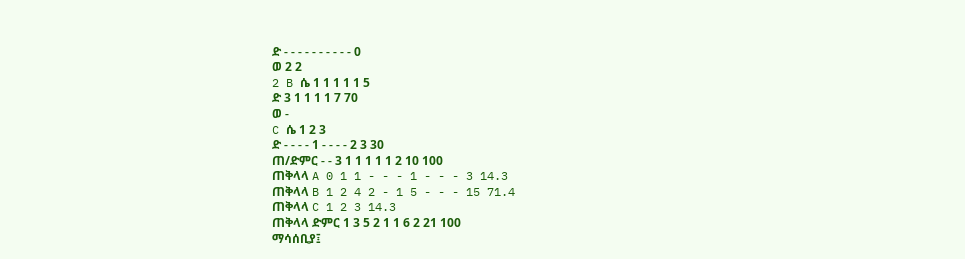ድ - - - - - - - - - - 0
ወ 2 2
2 B ሴ 1 1 1 1 1 5
ድ 3 1 1 1 1 7 70
ወ -
C ሴ 1 2 3
ድ - - - - 1 - - - - 2 3 30
ጠ/ድምር - - 3 1 1 1 1 1 2 10 100
ጠቅላላ A 0 1 1 - - - 1 - - - 3 14.3
ጠቅላላ B 1 2 4 2 - 1 5 - - - 15 71.4
ጠቅላላ C 1 2 3 14.3
ጠቅላላ ድምር 1 3 5 2 1 1 6 2 21 100
ማሳሰቢያ፤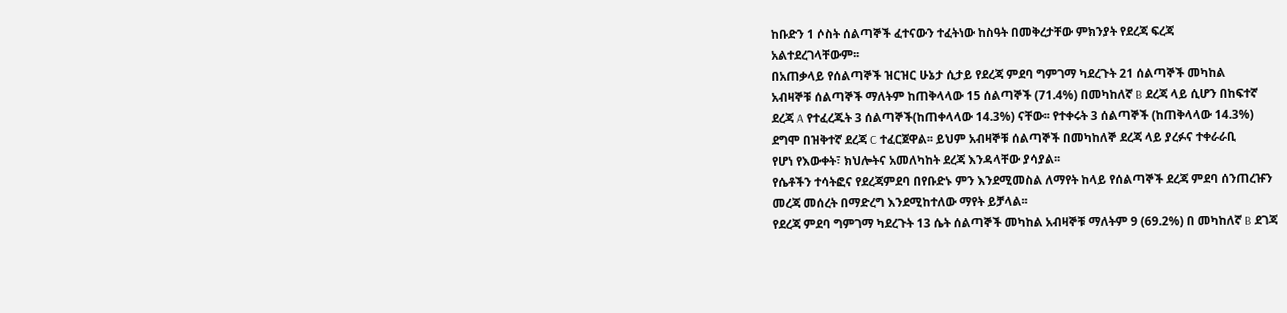ከቡድን 1 ሶስት ሰልጣኞች ፈተናውን ተፈትነው ከስዓት በመቅረታቸው ምክንያት የደረጃ ፍረጃ
አልተደረገላቸውም፡፡
በአጠቃላይ የሰልጣኞች ዝርዝር ሁኔታ ሲታይ የደረጃ ምደባ ግምገማ ካደረጉት 21 ሰልጣኞች መካከል
አብዛኞቹ ሰልጣኞች ማለትም ከጠቅላላው 15 ሰልጣኞች (71.4%) በመካከለኛ B ደረጃ ላይ ሲሆን በከፍተኛ
ደረጃ A የተፈረጁት 3 ሰልጣኞች(ከጠቀላላው 14.3%) ናቸው፡፡ የተቀሩት 3 ሰልጣኞች (ከጠቅላላው 14.3%)
ደግሞ በዝቅተኛ ደረጃ C ተፈርጀዋል፡፡ ይህም አብዛኞቹ ሰልጣኞች በመካከለኞ ደረጃ ላይ ያረፉና ተቀራራቢ
የሆነ የእውቀት፣ ክህሎትና አመለካከት ደረጃ እንዳላቸው ያሳያል፡፡
የሴቶችን ተሳትፎና የደረጃምደባ በየቡድኑ ምን እንደሚመስል ለማየት ከላይ የሰልጣኞች ደረጃ ምደባ ሰንጠረዡን
መረጃ መሰረት በማድረግ እንደሚከተለው ማየት ይቻላል፡፡
የደረጃ ምደባ ግምገማ ካደረጉት 13 ሴት ሰልጣኞች መካከል አብዛኞቹ ማለትም 9 (69.2%) በ መካከለኛ B ደገጃ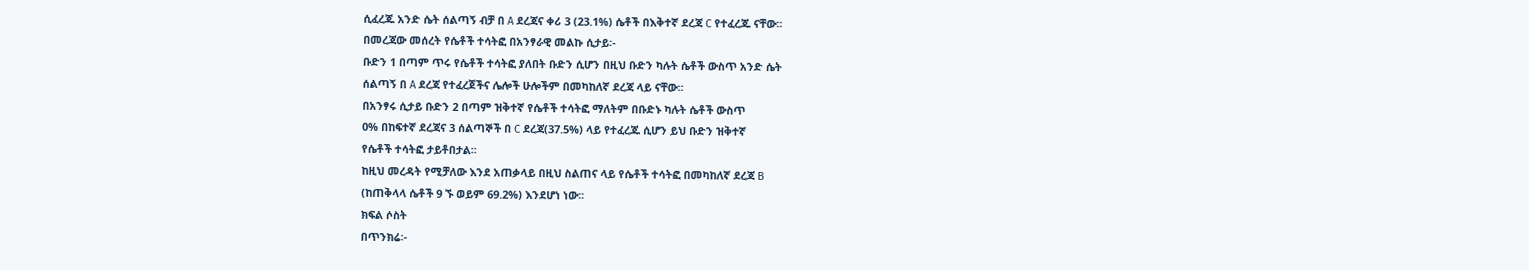ሲፈረጁ አንድ ሴት ሰልጣኝ ብቻ በ A ደረጃና ቀሪ 3 (23.1%) ሴቶች በእቅተኛ ደረጃ C የተፈረጁ ናቸው፡፡
በመረጃው መሰረት የሴቶች ተሳትፎ በአንፃራዊ መልኩ ሲታይ፡-
ቡድን 1 በጣም ጥሩ የሴቶች ተሳትፎ ያለበት ቡድን ሲሆን በዚህ ቡድን ካሉት ሴቶች ውስጥ አንድ ሴት
ሰልጣኝ በ A ደረጃ የተፈረጀችና ሌሎች ሁሎችም በመካከለኛ ደረጃ ላይ ናቸው፡፡
በአንፃሩ ሲታይ ቡድን 2 በጣም ዝቅተኛ የሴቶች ተሳትፎ ማለትም በቡድኑ ካሉት ሴቶች ውስጥ
0% በከፍተኛ ደረጃና 3 ሰልጣኞች በ C ደረጃ(37.5%) ላይ የተፈረጁ ሲሆን ይህ ቡድን ዝቅተኛ
የሴቶች ተሳትፎ ታይቶበታል፡፡
ከዚህ መረዳት የሚቻለው እንደ አጠቃላይ በዚህ ስልጠና ላይ የሴቶች ተሳትፎ በመካከለኛ ደረጃ B
(ከጠቅላላ ሴቶች 9 ኙ ወይም 69.2%) እንደሆነ ነው፡፡
ክፍል ሶስት
በጥንክሬ፡-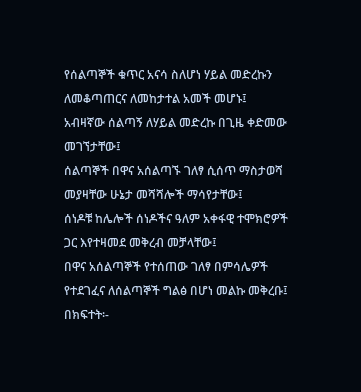የሰልጣኞች ቁጥር አናሳ ስለሆነ ሃይል መድረኩን ለመቆጣጠርና ለመከታተል አመች መሆኑ፤
አብዛኛው ሰልጣኝ ለሃይል መድረኩ በጊዜ ቀድመው መገኘታቸው፤
ሰልጣኞች በዋና አሰልጣኙ ገለፃ ሲሰጥ ማስታወሻ መያዛቸው ሁኔታ መሻሻሎች ማሳየታቸው፤
ሰነዶቹ ከሌሎች ሰነዶችና ዓለም አቀፋዊ ተሞክሮዎች ጋር እየተዛመደ መቅረብ መቻላቸው፤
በዋና አሰልጣኞች የተሰጠው ገለፃ በምሳሌዎች የተደገፈና ለሰልጣኞች ግልፅ በሆነ መልኩ መቅረቡ፤
በክፍተት፡-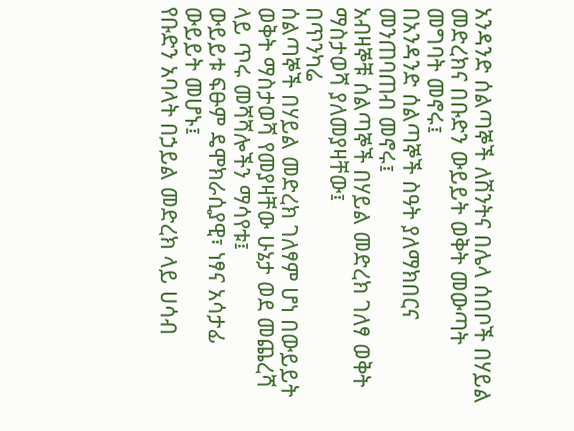አንዳንድ ሰልጣኞች ለሽንትና በሌላ ሰበቦች በሃይል መድረክና በቡድን ውይይት ወቅት መውጣት
መግባት መኖሩ፤
በአንዳንድ ሰልጣኞች ስዓት ያለማክበርና መንጠባጠብ መኖሩ፤
አብዛኞቹ ሰልጣኞች በሃይል መድረክ ገለፃ ወቅት ማስታወሻ ያለመያዛቸው፤
በጥንካሬ
ሰልጣኞች በሃይል መድረክ ገለፃም ሆነ በውይይት ወቅት ማስታወሻ የመያዛቸው ሁኔታ ወደ መጨረሻ
ላይ ጥሩ መሻሻሎችን ማሳየቱ፤
ውይይቱ ፍፁም ዴሞክራሲያዊ፣ ነፃና አሳታፊ ውይይት መሆኑ፤
የቡድን አባላት በኃይል መድረክ ላይ ሀሳብ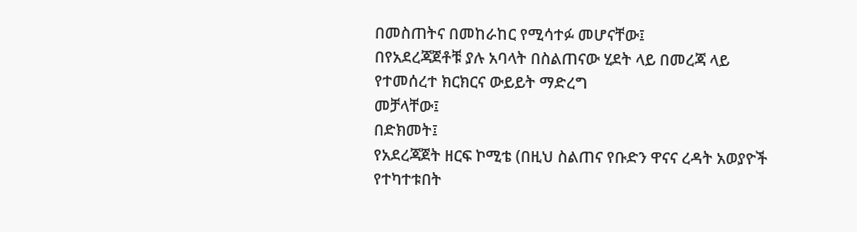በመስጠትና በመከራከር የሚሳተፉ መሆናቸው፤
በየአደረጃጀቶቹ ያሉ አባላት በስልጠናው ሂደት ላይ በመረጃ ላይ የተመሰረተ ክርክርና ውይይት ማድረግ
መቻላቸው፤
በድክመት፤
የአደረጃጀት ዘርፍ ኮሚቴ (በዚህ ስልጠና የቡድን ዋናና ረዳት አወያዮች የተካተቱበት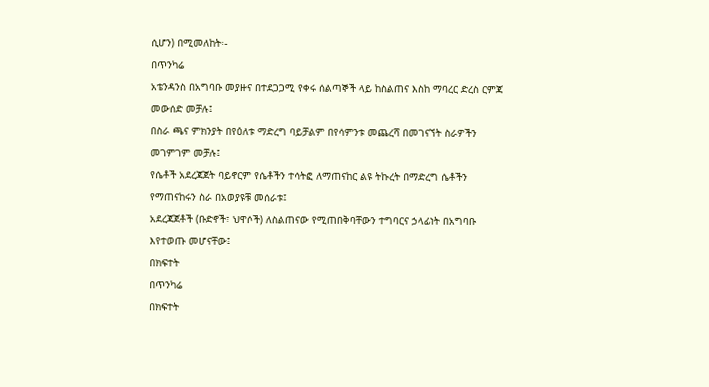ሲሆን) በሚመለከት፡-
በጥንካሬ
አቴንዳንስ በአግባቡ መያዙና በተደጋጋሚ የቀሩ ሰልጣኞች ላይ ከስልጠና እስከ ማባረር ድረስ ርምጃ
መውሰድ መቻሉ፤
በስራ ጫና ምክንያት በየዕለቱ ማድረግ ባይቻልም በየሳምንቱ መጨረሻ በመገናኘት ስራዎችን
መገምገም መቻሉ፤
የሴቶች አደረጃጀት ባይኖርም የሴቶችን ተሳትፎ ለማጠናከር ልዩ ትኩረት በማድረግ ሴቶችን
የማጠናከሩን ስራ በአወያዩቹ መሰራቱ፤
አደረጃጀቶች (ቡድኖች፣ ህዋሶች) ለስልጠናው የሚጠበቅባቸውን ተግባርና ኃላፊነት በአግባቡ
እየተወጡ መሆናቸው፤
በክፍተት
በጥንካሬ
በክፍተት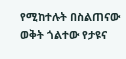የሚከተሉት በስልጠናው ወቅት ጎልተው የታዩና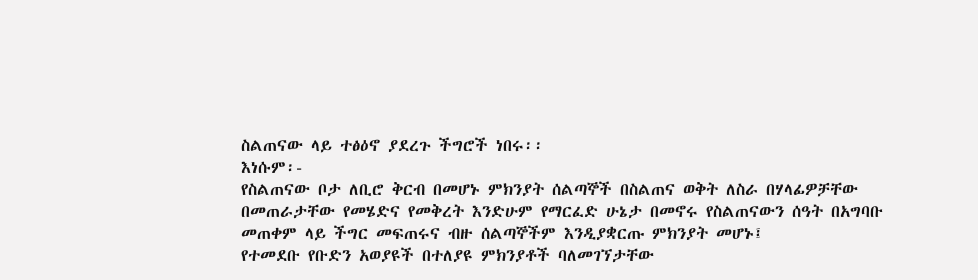ስልጠናው ላይ ተፅዕኖ ያደረጉ ችግሮች ነበሩ፡፡
እነሱም፡-
የስልጠናው ቦታ ለቢሮ ቅርብ በመሆኑ ምክንያት ሰልጣኞች በስልጠና ወቅት ለስራ በሃላፊዎቻቸው
በመጠራታቸው የመሄድና የመቅረት እንድሁም የማርፈድ ሁኔታ በመኖሩ የስልጠናውን ሰዓት በአግባቡ
መጠቀም ላይ ችግር መፍጠሩና ብዙ ሰልጣኞችም እንዲያቋርጡ ምክንያት መሆኑ፤
የተመደቡ የቡድን አወያዩች በተለያዩ ምክንያቶች ባለመገኘታቸው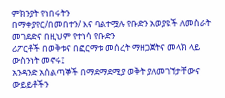ምክንያት የነበሩትን
በማቀያየር/በመበተን/ እና ባልተሟሉ የቡድን አወያዩች ለመስራት መገደድና በዚህም የተነሳ የቡድን
ሪፖርቶች በወቅቱና በፎርማቱ መሰረት ማዘጋጀትና መላክ ላይ ውስንነት መኖሩ፤
አንዳንድ አሰልጣኞች በማደማደሚያ ወቅት ያለመገኘታቸውና ውይይቶችን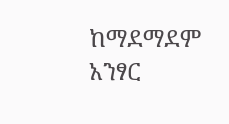ከማደማደም አንፃር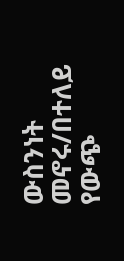ውስንነት መኖሩ/በተለይ የውጭ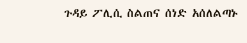ጉዳይ ፖሊሲ ስልጠና ሰነድ አሰለልጣኑ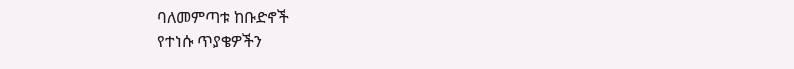ባለመምጣቱ ከቡድኖች
የተነሱ ጥያቄዎችን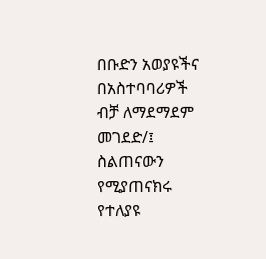በቡድን አወያዩችና በአስተባባሪዎች ብቻ ለማደማደም መገደድ/፤
ስልጠናውን የሚያጠናክሩ የተለያዩ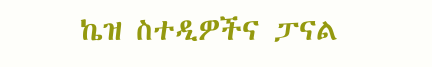ኬዝ ስተዲዎችና ፓናል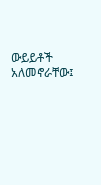ውይይቶች አለመኖራቸው፤